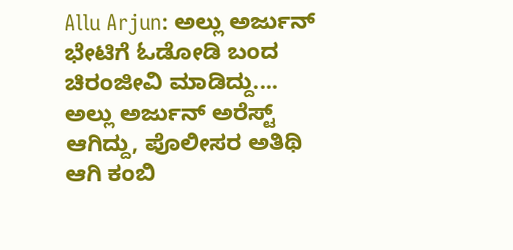Allu Arjun: ಅಲ್ಲು ಅರ್ಜುನ್ ಭೇಟಿಗೆ ಓಡೋಡಿ ಬಂದ ಚಿರಂಜೀವಿ ಮಾಡಿದ್ದು....
ಅಲ್ಲು ಅರ್ಜುನ್ ಅರೆಸ್ಟ್ ಆಗಿದ್ದು, ಪೊಲೀಸರ ಅತಿಥಿ ಆಗಿ ಕಂಬಿ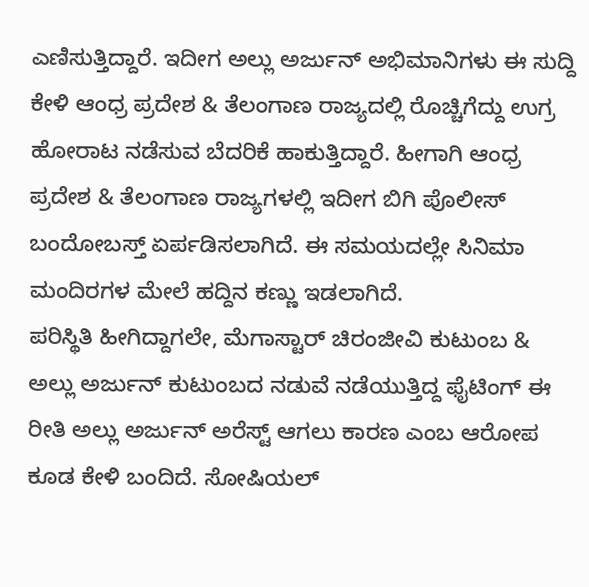ಎಣಿಸುತ್ತಿದ್ದಾರೆ. ಇದೀಗ ಅಲ್ಲು ಅರ್ಜುನ್ ಅಭಿಮಾನಿಗಳು ಈ ಸುದ್ದಿ ಕೇಳಿ ಆಂಧ್ರ ಪ್ರದೇಶ & ತೆಲಂಗಾಣ ರಾಜ್ಯದಲ್ಲಿ ರೊಚ್ಚಿಗೆದ್ದು ಉಗ್ರ ಹೋರಾಟ ನಡೆಸುವ ಬೆದರಿಕೆ ಹಾಕುತ್ತಿದ್ದಾರೆ. ಹೀಗಾಗಿ ಆಂಧ್ರ ಪ್ರದೇಶ & ತೆಲಂಗಾಣ ರಾಜ್ಯಗಳಲ್ಲಿ ಇದೀಗ ಬಿಗಿ ಪೊಲೀಸ್ ಬಂದೋಬಸ್ತ್ ಏರ್ಪಡಿಸಲಾಗಿದೆ. ಈ ಸಮಯದಲ್ಲೇ ಸಿನಿಮಾ ಮಂದಿರಗಳ ಮೇಲೆ ಹದ್ದಿನ ಕಣ್ಣು ಇಡಲಾಗಿದೆ.
ಪರಿಸ್ಥಿತಿ ಹೀಗಿದ್ದಾಗಲೇ, ಮೆಗಾಸ್ಟಾರ್ ಚಿರಂಜೀವಿ ಕುಟುಂಬ & ಅಲ್ಲು ಅರ್ಜುನ್ ಕುಟುಂಬದ ನಡುವೆ ನಡೆಯುತ್ತಿದ್ದ ಫೈಟಿಂಗ್ ಈ ರೀತಿ ಅಲ್ಲು ಅರ್ಜುನ್ ಅರೆಸ್ಟ್ ಆಗಲು ಕಾರಣ ಎಂಬ ಆರೋಪ ಕೂಡ ಕೇಳಿ ಬಂದಿದೆ. ಸೋಷಿಯಲ್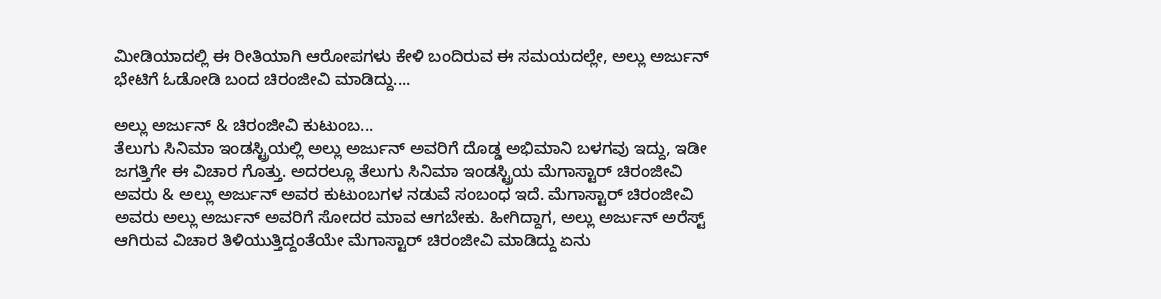ಮೀಡಿಯಾದಲ್ಲಿ ಈ ರೀತಿಯಾಗಿ ಆರೋಪಗಳು ಕೇಳಿ ಬಂದಿರುವ ಈ ಸಮಯದಲ್ಲೇ, ಅಲ್ಲು ಅರ್ಜುನ್ ಭೇಟಿಗೆ ಓಡೋಡಿ ಬಂದ ಚಿರಂಜೀವಿ ಮಾಡಿದ್ದು....

ಅಲ್ಲು ಅರ್ಜುನ್ & ಚಿರಂಜೀವಿ ಕುಟುಂಬ...
ತೆಲುಗು ಸಿನಿಮಾ ಇಂಡಸ್ಟ್ರಿಯಲ್ಲಿ ಅಲ್ಲು ಅರ್ಜುನ್ ಅವರಿಗೆ ದೊಡ್ಡ ಅಭಿಮಾನಿ ಬಳಗವು ಇದ್ದು, ಇಡೀ ಜಗತ್ತಿಗೇ ಈ ವಿಚಾರ ಗೊತ್ತು. ಅದರಲ್ಲೂ ತೆಲುಗು ಸಿನಿಮಾ ಇಂಡಸ್ಟ್ರಿಯ ಮೆಗಾಸ್ಟಾರ್ ಚಿರಂಜೀವಿ ಅವರು & ಅಲ್ಲು ಅರ್ಜುನ್ ಅವರ ಕುಟುಂಬಗಳ ನಡುವೆ ಸಂಬಂಧ ಇದೆ. ಮೆಗಾಸ್ಟಾರ್ ಚಿರಂಜೀವಿ ಅವರು ಅಲ್ಲು ಅರ್ಜುನ್ ಅವರಿಗೆ ಸೋದರ ಮಾವ ಆಗಬೇಕು. ಹೀಗಿದ್ದಾಗ, ಅಲ್ಲು ಅರ್ಜುನ್ ಅರೆಸ್ಟ್ ಆಗಿರುವ ವಿಚಾರ ತಿಳಿಯುತ್ತಿದ್ದಂತೆಯೇ ಮೆಗಾಸ್ಟಾರ್ ಚಿರಂಜೀವಿ ಮಾಡಿದ್ದು ಏನು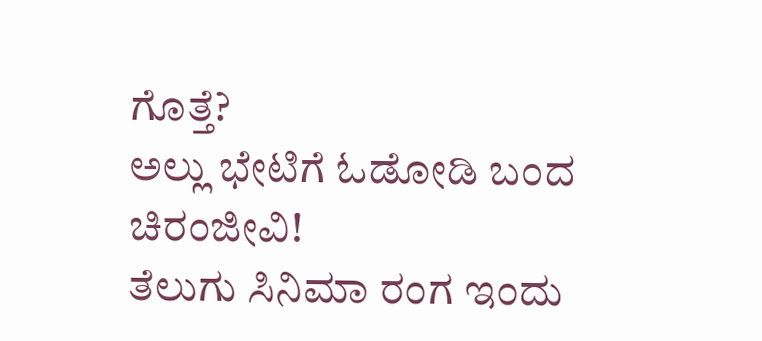ಗೊತ್ತೆ?
ಅಲ್ಲು ಭೇಟಿಗೆ ಓಡೋಡಿ ಬಂದ ಚಿರಂಜೀವಿ!
ತೆಲುಗು ಸಿನಿಮಾ ರಂಗ ಇಂದು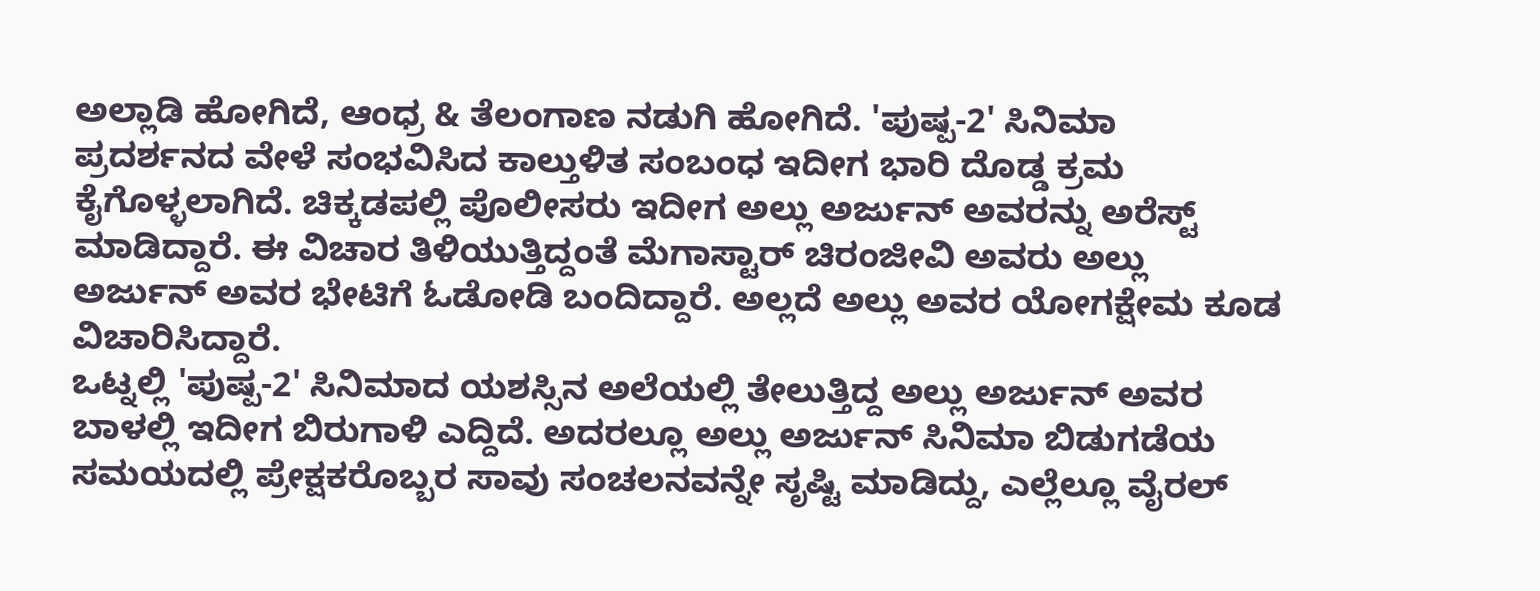ಅಲ್ಲಾಡಿ ಹೋಗಿದೆ, ಆಂಧ್ರ & ತೆಲಂಗಾಣ ನಡುಗಿ ಹೋಗಿದೆ. 'ಪುಷ್ಪ-2' ಸಿನಿಮಾ ಪ್ರದರ್ಶನದ ವೇಳೆ ಸಂಭವಿಸಿದ ಕಾಲ್ತುಳಿತ ಸಂಬಂಧ ಇದೀಗ ಭಾರಿ ದೊಡ್ಡ ಕ್ರಮ ಕೈಗೊಳ್ಳಲಾಗಿದೆ. ಚಿಕ್ಕಡಪಲ್ಲಿ ಪೊಲೀಸರು ಇದೀಗ ಅಲ್ಲು ಅರ್ಜುನ್ ಅವರನ್ನು ಅರೆಸ್ಟ್ ಮಾಡಿದ್ದಾರೆ. ಈ ವಿಚಾರ ತಿಳಿಯುತ್ತಿದ್ದಂತೆ ಮೆಗಾಸ್ಟಾರ್ ಚಿರಂಜೀವಿ ಅವರು ಅಲ್ಲು ಅರ್ಜುನ್ ಅವರ ಭೇಟಿಗೆ ಓಡೋಡಿ ಬಂದಿದ್ದಾರೆ. ಅಲ್ಲದೆ ಅಲ್ಲು ಅವರ ಯೋಗಕ್ಷೇಮ ಕೂಡ ವಿಚಾರಿಸಿದ್ದಾರೆ.
ಒಟ್ನಲ್ಲಿ 'ಪುಷ್ಪ-2' ಸಿನಿಮಾದ ಯಶಸ್ಸಿನ ಅಲೆಯಲ್ಲಿ ತೇಲುತ್ತಿದ್ದ ಅಲ್ಲು ಅರ್ಜುನ್ ಅವರ ಬಾಳಲ್ಲಿ ಇದೀಗ ಬಿರುಗಾಳಿ ಎದ್ದಿದೆ. ಅದರಲ್ಲೂ ಅಲ್ಲು ಅರ್ಜುನ್ ಸಿನಿಮಾ ಬಿಡುಗಡೆಯ ಸಮಯದಲ್ಲಿ ಪ್ರೇಕ್ಷಕರೊಬ್ಬರ ಸಾವು ಸಂಚಲನವನ್ನೇ ಸೃಷ್ಟಿ ಮಾಡಿದ್ದು, ಎಲ್ಲೆಲ್ಲೂ ವೈರಲ್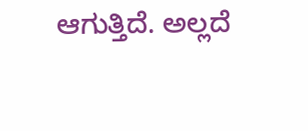ಆಗುತ್ತಿದೆ. ಅಲ್ಲದೆ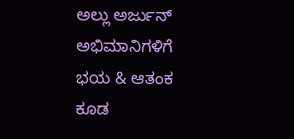ಅಲ್ಲು ಅರ್ಜುನ್ ಅಭಿಮಾನಿಗಳಿಗೆ ಭಯ & ಆತಂಕ ಕೂಡ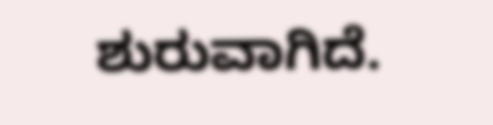ಶುರುವಾಗಿದೆ.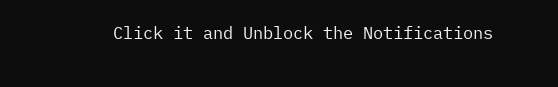Click it and Unblock the Notifications